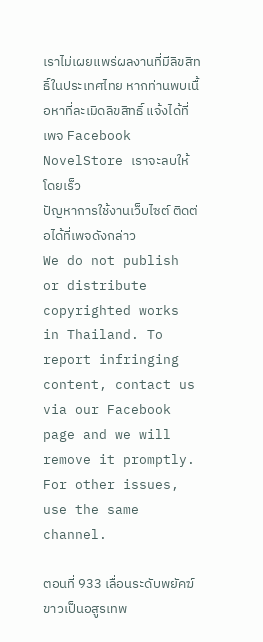เราไม่เผยแพร่ผลงานที่มีลิขสิทธิ์ในประเทศไทย หากท่านพบเนื้อหาที่ละเมิดลิขสิทธิ์ แจ้งได้ที่เพจ Facebook NovelStore เราจะลบให้โดยเร็ว
ปัญหาการใช้งานเว็บไซต์ ติดต่อได้ที่เพจดังกล่าว
We do not publish or distribute copyrighted works in Thailand. To report infringing content, contact us via our Facebook page and we will remove it promptly. For other issues, use the same channel.

ตอนที่ 933 เลื่อนระดับพยัคฆ์ขาวเป็นอสูรเทพ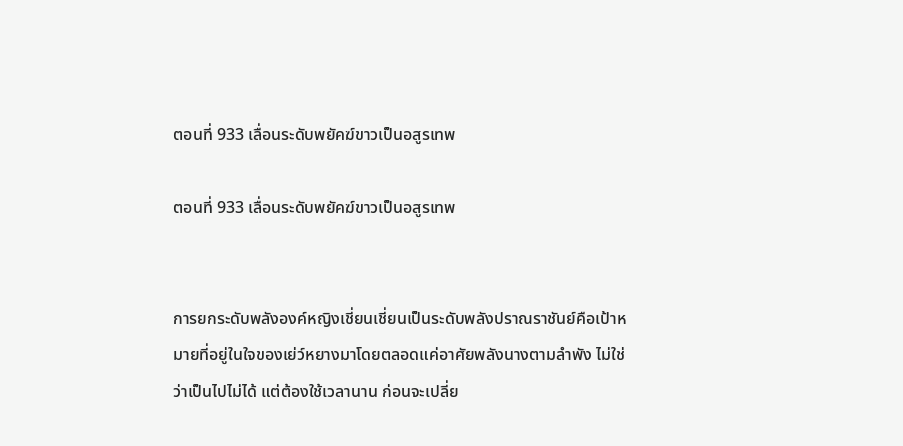ตอนที่ 933 เลื่อนระดับพยัคฆ์ขาวเป็นอสูรเทพ

ตอนที่ 933 เลื่อนระดับพยัคฆ์ขาวเป็นอสูรเทพ


การยกระดับพลังองค์หญิงเชี่ยนเชี่ยนเป็นระดับพลังปราณราชันย์คือเป้าหมายที่อยู่ในใจของเย่ว์หยางมาโดยตลอดแค่อาศัยพลังนางตามลำพัง ไม่ใช่ว่าเป็นไปไม่ได้ แต่ต้องใช้เวลานาน ก่อนจะเปลี่ย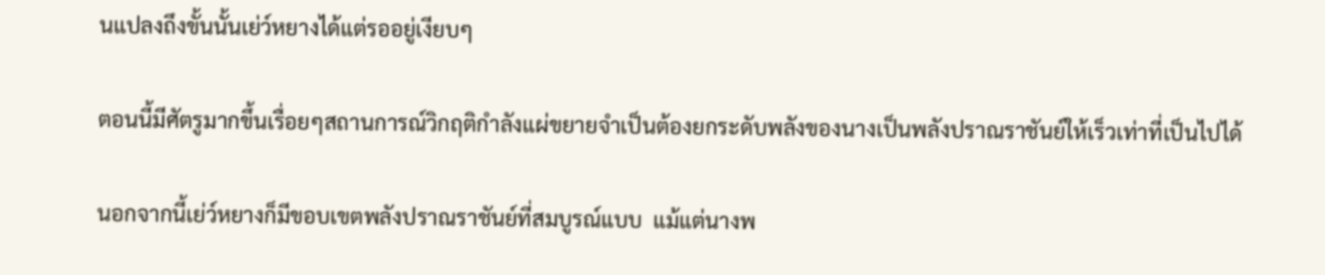นแปลงถึงขั้นนั้นเย่ว์หยางได้แต่รออยู่เงียบๆ

ตอนนี้มีศัตรูมากขึ้นเรื่อยๆสถานการณ์วิกฤติกำลังแผ่ขยายจำเป็นต้องยกระดับพลังของนางเป็นพลังปราณราชันย์ให้เร็วเท่าที่เป็นไปได้

นอกจากนี้เย่ว์หยางก็มีขอบเขตพลังปราณราชันย์ที่สมบูรณ์แบบ  แม้แต่นางพ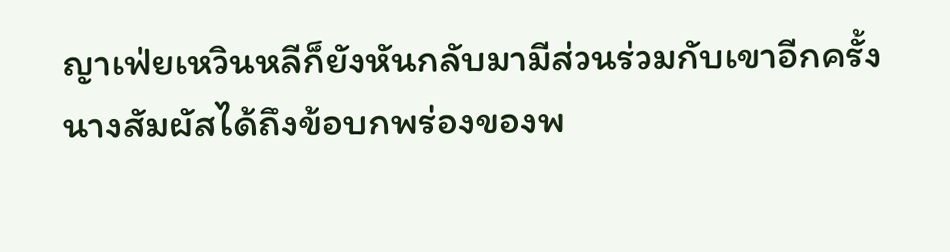ญาเฟ่ยเหวินหลีก็ยังหันกลับมามีส่วนร่วมกับเขาอีกครั้งนางสัมผัสได้ถึงข้อบกพร่องของพ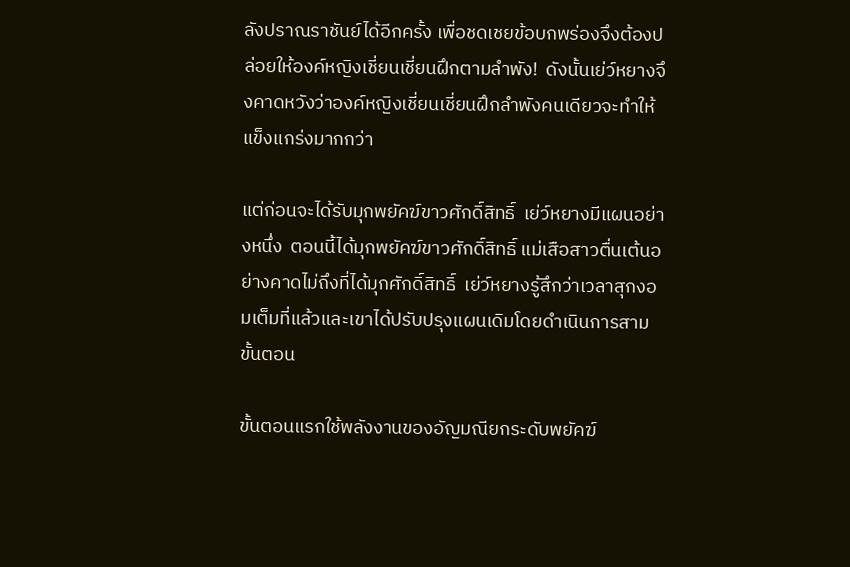ลังปราณราชันย์ได้อีกครั้ง เพื่อชดเชยข้อบกพร่องจึงต้องปล่อยให้องค์หญิงเชี่ยนเชี่ยนฝึกตามลำพัง!  ดังนั้นเย่ว์หยางจึงคาดหวังว่าองค์หญิงเชี่ยนเชี่ยนฝึกลำพังคนเดียวจะทำให้แข็งแกร่งมากกว่า

แต่ก่อนจะได้รับมุกพยัคฆ์ขาวศักดิ์สิทธิ์  เย่ว์หยางมีแผนอย่างหนึ่ง  ตอนนี้ได้มุกพยัคฆ์ขาวศักดิ์สิทธิ์ แม่เสือสาวตื่นเต้นอย่างคาดไม่ถึงที่ได้มุกศักดิ์สิทธิ์  เย่ว์หยางรู้สึกว่าเวลาสุกงอมเต็มที่แล้วและเขาได้ปรับปรุงแผนเดิมโดยดำเนินการสามขั้นตอน

ขั้นตอนแรกใช้พลังงานของอัญมณียกระดับพยัคฆ์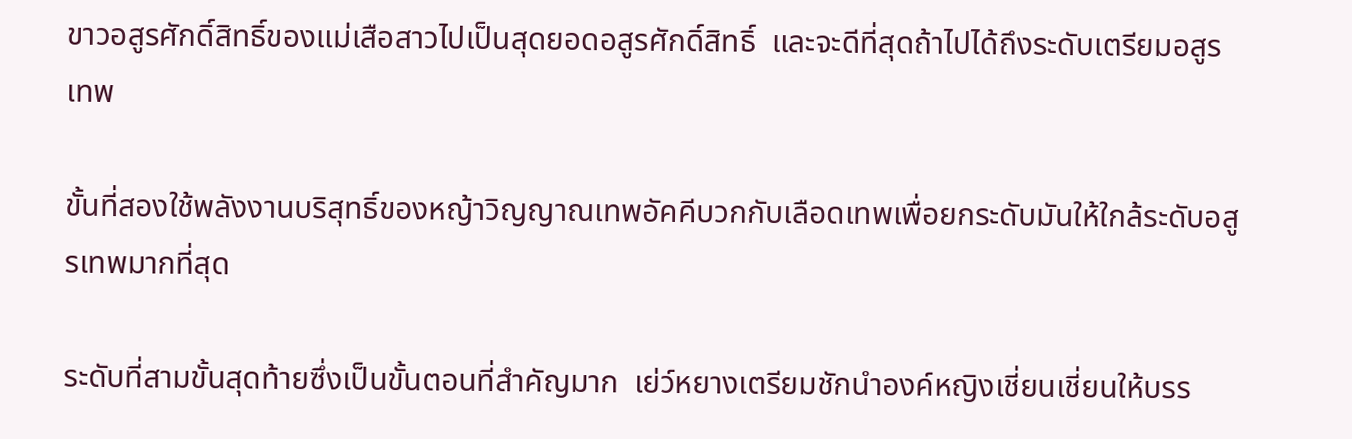ขาวอสูรศักดิ์สิทธิ์ของแม่เสือสาวไปเป็นสุดยอดอสูรศักดิ์สิทธิ์  และจะดีที่สุดถ้าไปได้ถึงระดับเตรียมอสูรเทพ

ขั้นที่สองใช้พลังงานบริสุทธิ์ของหญ้าวิญญาณเทพอัคคีบวกกับเลือดเทพเพื่อยกระดับมันให้ใกล้ระดับอสูรเทพมากที่สุด

ระดับที่สามขั้นสุดท้ายซึ่งเป็นขั้นตอนที่สำคัญมาก  เย่ว์หยางเตรียมชักนำองค์หญิงเชี่ยนเชี่ยนให้บรร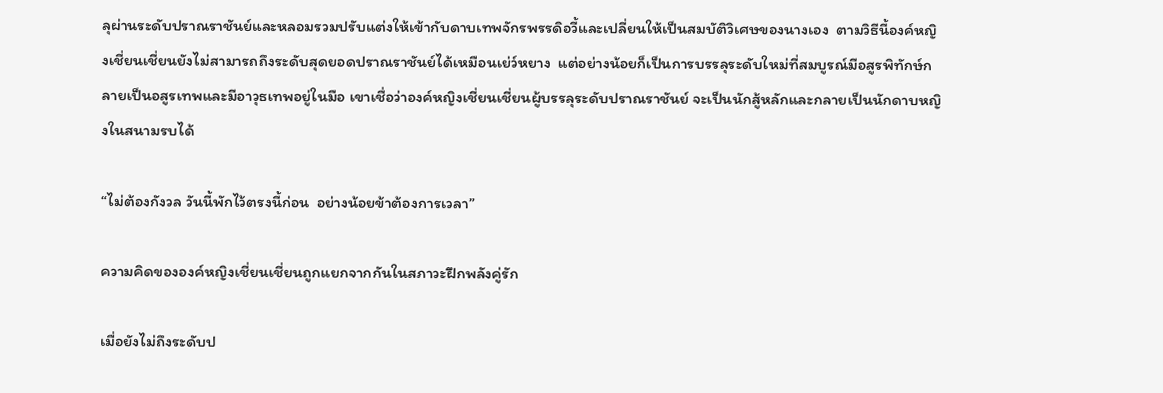ลุผ่านระดับปราณราชันย์และหลอมรวมปรับแต่งให้เข้ากับดาบเทพจักรพรรดิอวี้และเปลี่ยนให้เป็นสมบัติวิเศษของนางเอง  ตามวิธีนี้องค์หญิงเชี่ยนเชี่ยนยังไม่สามารถถึงระดับสุดยอดปราณราชันย์ได้เหมือนเย่ว์หยาง  แต่อย่างน้อยก็เป็นการบรรลุระดับใหม่ที่สมบูรณ์มีอสูรพิทักษ์กลายเป็นอสูรเทพและมีอาวุธเทพอยู่ในมือ เขาเชื่อว่าองค์หญิงเชี่ยนเชี่ยนผู้บรรลุระดับปราณราชันย์ จะเป็นนักสู้หลักและกลายเป็นนักดาบหญิงในสนามรบได้

“ไม่ต้องกังวล วันนี้พักไว้ตรงนี้ก่อน  อย่างน้อยข้าต้องการเวลา”

ความคิดขององค์หญิงเชี่ยนเชี่ยนถูกแยกจากกันในสภาวะฝึกพลังคู่รัก

เมื่อยังไม่ถึงระดับป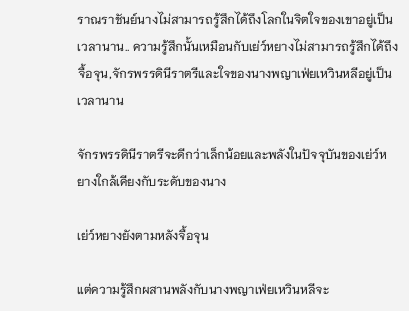ราณราชันย์นางไม่สามารถรู้สึกได้ถึงโลกในจิตใจของเขาอยู่เป็นเวลานาน.. ความรู้สึกนั้นเหมือนกับเย่ว์หยางไม่สามารถรู้สึกได้ถึงจื้อจุน,จักรพรรดินีราตรีและใจของนางพญาเฟ่ยเหวินหลีอยู่เป็นเวลานาน

จักรพรรดินีราตรีจะดีกว่าเล็กน้อยและพลังในปัจจุบันของเย่ว์หยางใกล้เคียงกับระดับของนาง

เย่ว์หยางยังตามหลังจื้อจุน

แต่ความรู้สึกผสานพลังกับนางพญาเฟ่ยเหวินหลีจะ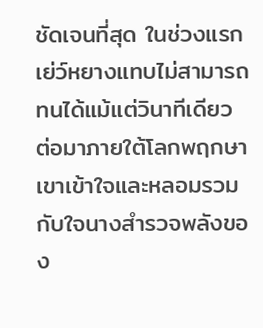ชัดเจนที่สุด ในช่วงแรกเย่ว์หยางแทบไม่สามารถทนได้แม้แต่วินาทีเดียว ต่อมาภายใต้โลกพฤกษาเขาเข้าใจและหลอมรวมกับใจนางสำรวจพลังของ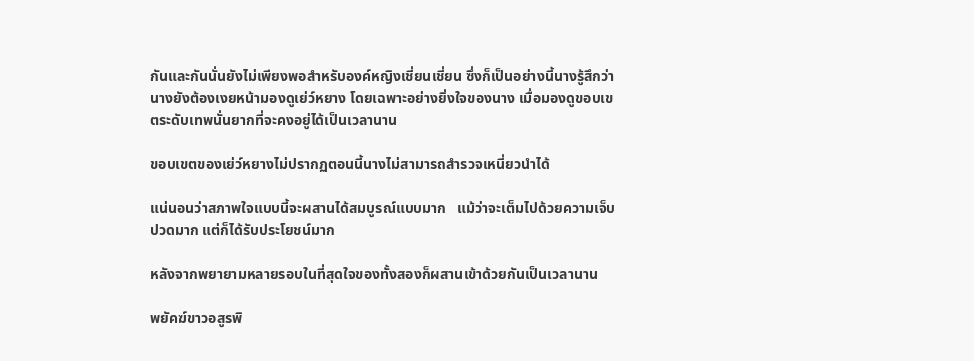กันและกันนั่นยังไม่เพียงพอสำหรับองค์หญิงเชี่ยนเชี่ยน ซึ่งก็เป็นอย่างนี้นางรู้สึกว่านางยังต้องเงยหน้ามองดูเย่ว์หยาง โดยเฉพาะอย่างยิ่งใจของนาง เมื่อมองดูขอบเขตระดับเทพนั่นยากที่จะคงอยู่ได้เป็นเวลานาน

ขอบเขตของเย่ว์หยางไม่ปรากฏตอนนี้นางไม่สามารถสำรวจเหนี่ยวนำได้

แน่นอนว่าสภาพใจแบบนี้จะผสานได้สมบูรณ์แบบมาก   แม้ว่าจะเต็มไปด้วยความเจ็บปวดมาก แต่ก็ได้รับประโยชน์มาก

หลังจากพยายามหลายรอบในที่สุดใจของทั้งสองก็ผสานเข้าด้วยกันเป็นเวลานาน

พยัคฆ์ขาวอสูรพิ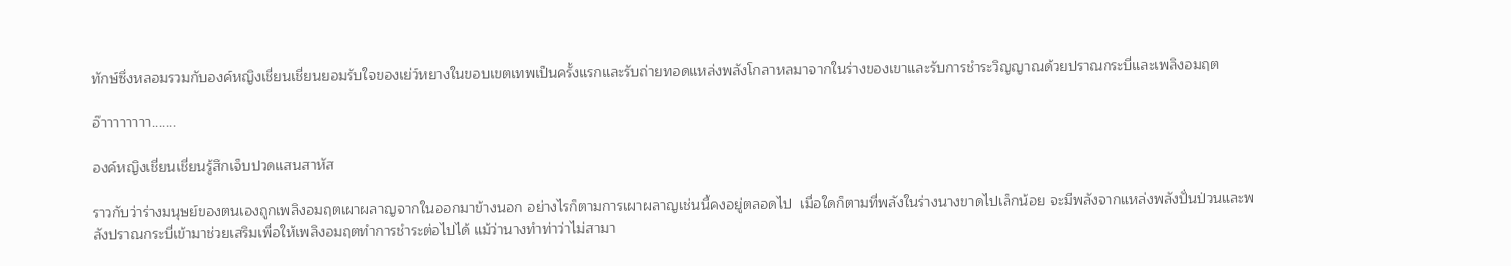ทักษ์ซึ่งหลอมรวมกับองค์หญิงเชี่ยนเชี่ยนยอมรับใจของเย่ว์หยางในขอบเขตเทพเป็นครั้งแรกและรับถ่ายทอดแหล่งพลังโกลาหลมาจากในร่างของเขาและรับการชำระวิญญาณด้วยปราณกระบี่และเพลิงอมฤต

อ๊าาาาาาาา.......

องค์หญิงเชี่ยนเชี่ยนรู้สึกเจ็บปวดแสนสาหัส

ราวกับว่าร่างมนุษย์ของตนเองถูกเพลิงอมฤตเผาผลาญจากในออกมาข้างนอก อย่างไรก็ตามการเผาผลาญเช่นนี้คงอยู่ตลอดไป  เมื่อใดก็ตามที่พลังในร่างนางขาดไปเล็กน้อย จะมีพลังจากแหล่งพลังปั่นป่วนและพลังปราณกระบี่เข้ามาช่วยเสริมเพื่อให้เพลิงอมฤตทำการชำระต่อไปได้ แม้ว่านางทำท่าว่าไม่สามา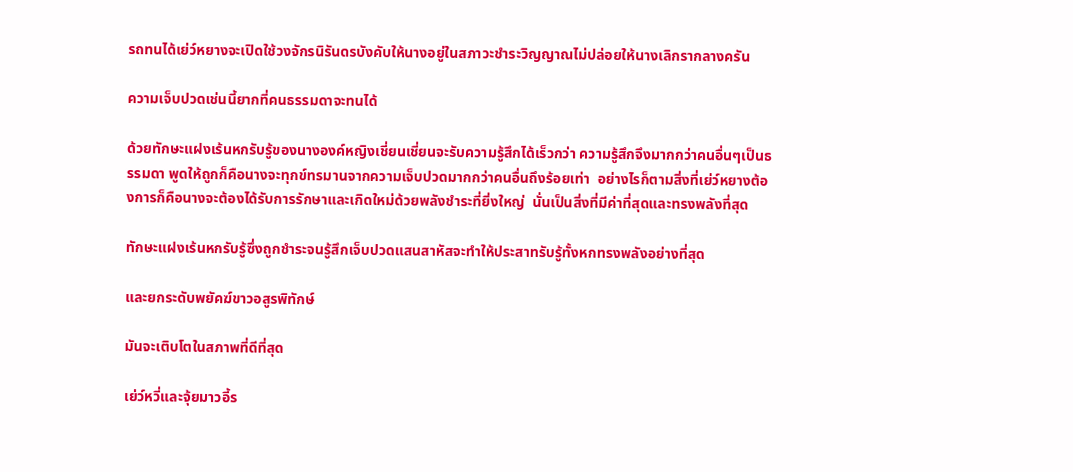รถทนได้เย่ว์หยางจะเปิดใช้วงจักรนิรันดรบังคับให้นางอยู่ในสภาวะชำระวิญญาณไม่ปล่อยให้นางเลิกรากลางครัน

ความเจ็บปวดเช่นนี้ยากที่คนธรรมดาจะทนได้

ด้วยทักษะแฝงเร้นหกรับรู้ของนางองค์หญิงเชี่ยนเชี่ยนจะรับความรู้สึกได้เร็วกว่า ความรู้สึกจึงมากกว่าคนอื่นๆเป็นธรรมดา พูดให้ถูกก็คือนางจะทุกข์ทรมานจากความเจ็บปวดมากกว่าคนอื่นถึงร้อยเท่า  อย่างไรก็ตามสิ่งที่เย่ว์หยางต้องการก็คือนางจะต้องได้รับการรักษาและเกิดใหม่ด้วยพลังชำระที่ยิ่งใหญ่  นั่นเป็นสิ่งที่มีค่าที่สุดและทรงพลังที่สุด

ทักษะแฝงเร้นหกรับรู้ซึ่งถูกชำระจนรู้สึกเจ็บปวดแสนสาหัสจะทำให้ประสาทรับรู้ทั้งหกทรงพลังอย่างที่สุด

และยกระดับพยัคฆ์ขาวอสูรพิทักษ์

มันจะเติบโตในสภาพที่ดีที่สุด

เย่ว์หวี่และจุ้ยมาวอี้ร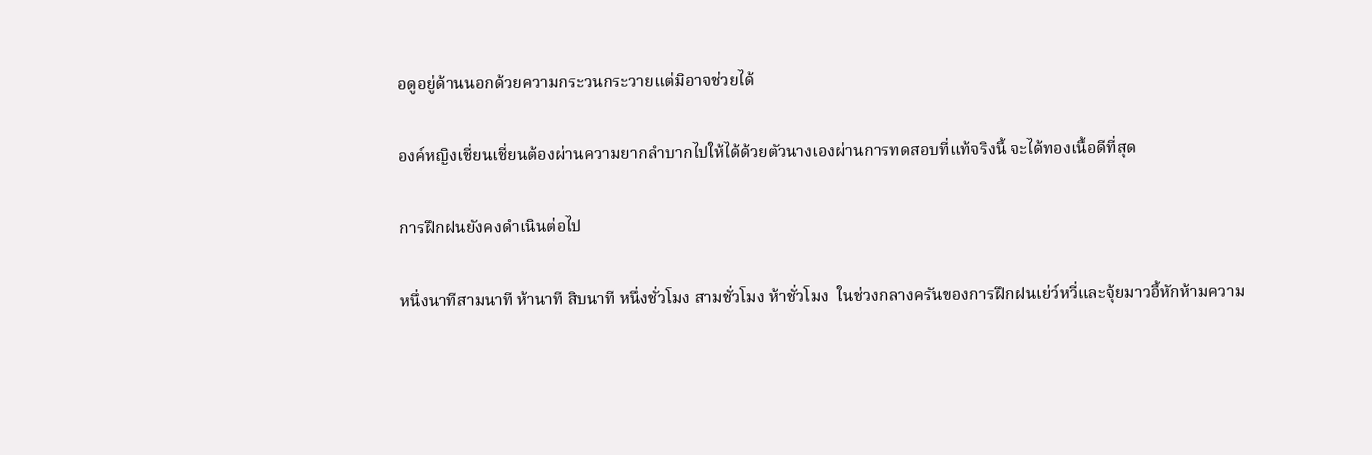อดูอยู่ด้านนอกด้วยความกระวนกระวายแต่มิอาจช่วยได้

องค์หญิงเชี่ยนเชี่ยนต้องผ่านความยากลำบากไปให้ได้ด้วยตัวนางเองผ่านการทดสอบที่แท้จริงนี้ จะได้ทองเนื้อดีที่สุด

การฝึกฝนยังคงดำเนินต่อไป

หนึ่งนาทีสามนาที ห้านาที สิบนาที หนึ่งชั่วโมง สามชั่วโมง ห้าชั่วโมง  ในช่วงกลางครันของการฝึกฝนเย่ว์หวี่และจุ้ยมาวอี้หักห้ามความ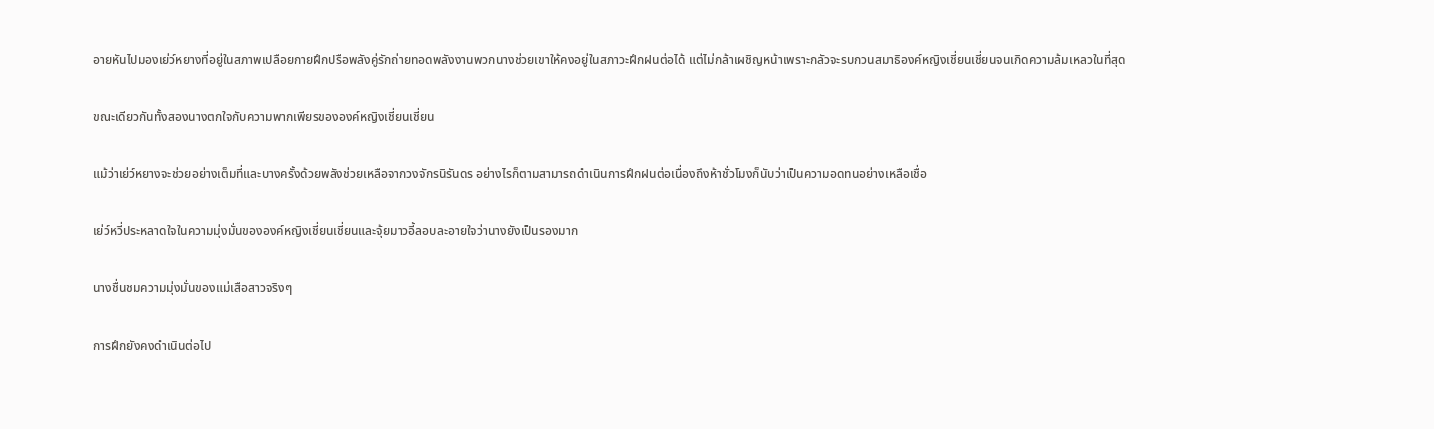อายหันไปมองเย่ว์หยางที่อยู่ในสภาพเปลือยกายฝึกปรือพลังคู่รักถ่ายทอดพลังงานพวกนางช่วยเขาให้คงอยู่ในสภาวะฝึกฝนต่อได้ แต่ไม่กล้าเผชิญหน้าเพราะกลัวจะรบกวนสมาธิองค์หญิงเชี่ยนเชี่ยนจนเกิดความล้มเหลวในที่สุด

ขณะเดียวกันทั้งสองนางตกใจกับความพากเพียรขององค์หญิงเชี่ยนเชี่ยน

แม้ว่าเย่ว์หยางจะช่วยอย่างเต็มที่และบางครั้งด้วยพลังช่วยเหลือจากวงจักรนิรันดร อย่างไรก็ตามสามารถดำเนินการฝึกฝนต่อเนื่องถึงห้าชั่วโมงก็นับว่าเป็นความอดทนอย่างเหลือเชื่อ

เย่ว์หวี่ประหลาดใจในความมุ่งมั่นขององค์หญิงเชี่ยนเชี่ยนและจุ้ยมาวอี้ลอบละอายใจว่านางยังเป็นรองมาก

นางชื่นชมความมุ่งมั่นของแม่เสือสาวจริงๆ

การฝึกยังคงดำเนินต่อไป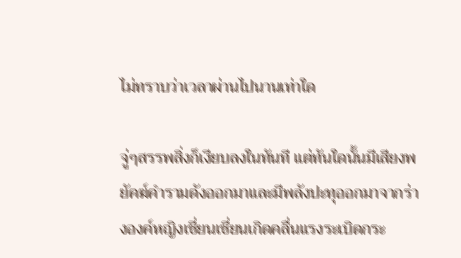ไม่ทราบว่าเวลาผ่านไปนานเท่าใด

จู่ๆสรรพสิ่งก็เงียบลงในทันที แต่ทันใดนั้นมีเสียงพยัคฆ์คำรามดังออกมาและมีพลังปะทุออกมาจากร่างองค์หญิงเชี่ยนเชี่ยนเกิดคลื่นแรงระเบิดกระ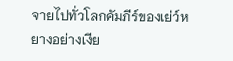จายไปทั่วโลกคัมภีร์ของเย่ว์หยางอย่างเงีย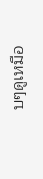บๆดูเหมือ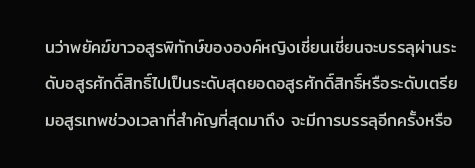นว่าพยัคฆ์ขาวอสูรพิทักษ์ขององค์หญิงเชี่ยนเชี่ยนจะบรรลุผ่านระดับอสูรศักดิ์สิทธิ์ไปเป็นระดับสุดยอดอสูรศักดิ์สิทธิ์หรือระดับเตรียมอสูรเทพช่วงเวลาที่สำคัญที่สุดมาถึง จะมีการบรรลุอีกครั้งหรือ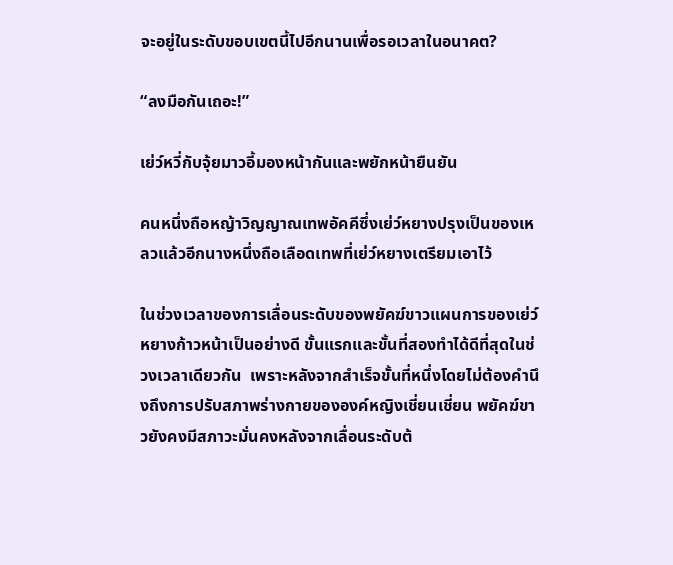จะอยู่ในระดับขอบเขตนี้ไปอีกนานเพื่อรอเวลาในอนาคต?

“ลงมือกันเถอะ!”

เย่ว์หวี่กับจุ้ยมาวอี้มองหน้ากันและพยักหน้ายืนยัน

คนหนึ่งถือหญ้าวิญญาณเทพอัคคีซึ่งเย่ว์หยางปรุงเป็นของเหลวแล้วอีกนางหนึ่งถือเลือดเทพที่เย่ว์หยางเตรียมเอาไว้

ในช่วงเวลาของการเลื่อนระดับของพยัคฆ์ขาวแผนการของเย่ว์หยางก้าวหน้าเป็นอย่างดี ขั้นแรกและขั้นที่สองทำได้ดีที่สุดในช่วงเวลาเดียวกัน  เพราะหลังจากสำเร็จขั้นที่หนึ่งโดยไม่ต้องคำนึงถึงการปรับสภาพร่างกายขององค์หญิงเชี่ยนเชี่ยน พยัคฆ์ขาวยังคงมีสภาวะมั่นคงหลังจากเลื่อนระดับต้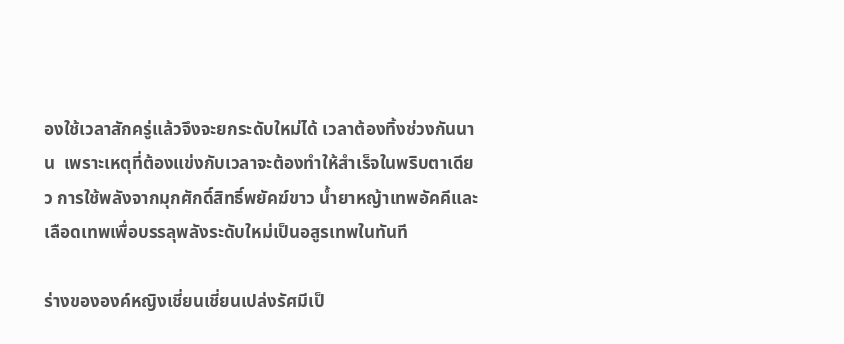องใช้เวลาสักครู่แล้วจึงจะยกระดับใหม่ได้ เวลาต้องทิ้งช่วงกันนาน  เพราะเหตุที่ต้องแข่งกับเวลาจะต้องทำให้สำเร็จในพริบตาเดียว การใช้พลังจากมุกศักดิ์สิทธิ์พยัคฆ์ขาว น้ำยาหญ้าเทพอัคคีและเลือดเทพเพื่อบรรลุพลังระดับใหม่เป็นอสูรเทพในทันที

ร่างขององค์หญิงเชี่ยนเชี่ยนเปล่งรัศมีเป็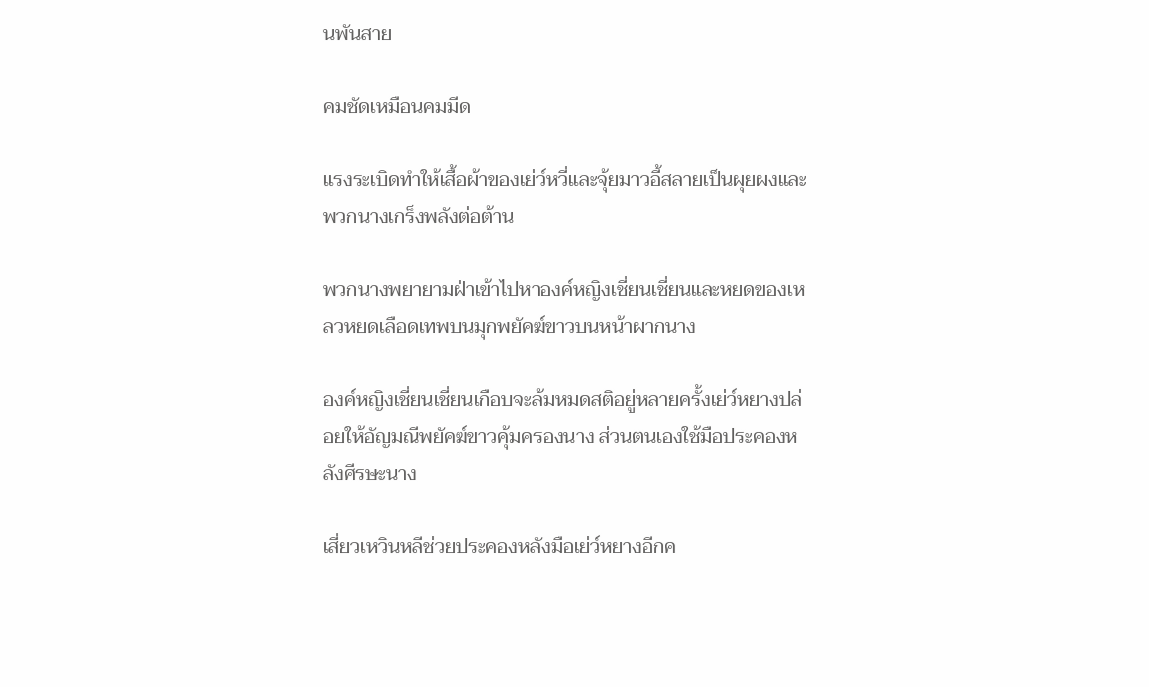นพันสาย

คมชัดเหมือนคมมีด

แรงระเบิดทำให้เสื้อผ้าของเย่ว์หวี่และจุ้ยมาวอี้สลายเป็นผุยผงและพวกนางเกร็งพลังต่อต้าน

พวกนางพยายามฝ่าเข้าไปหาองค์หญิงเชี่ยนเชี่ยนและหยดของเหลวหยดเลือดเทพบนมุกพยัคฆ์ขาวบนหน้าผากนาง

องค์หญิงเชี่ยนเชี่ยนเกือบจะล้มหมดสติอยู่หลายครั้งเย่ว์หยางปล่อยให้อัญมณีพยัคฆ์ขาวคุ้มครองนาง ส่วนตนเองใช้มือประคองหลังศีรษะนาง

เสี่ยวเหวินหลีช่วยประคองหลังมือเย่ว์หยางอีกค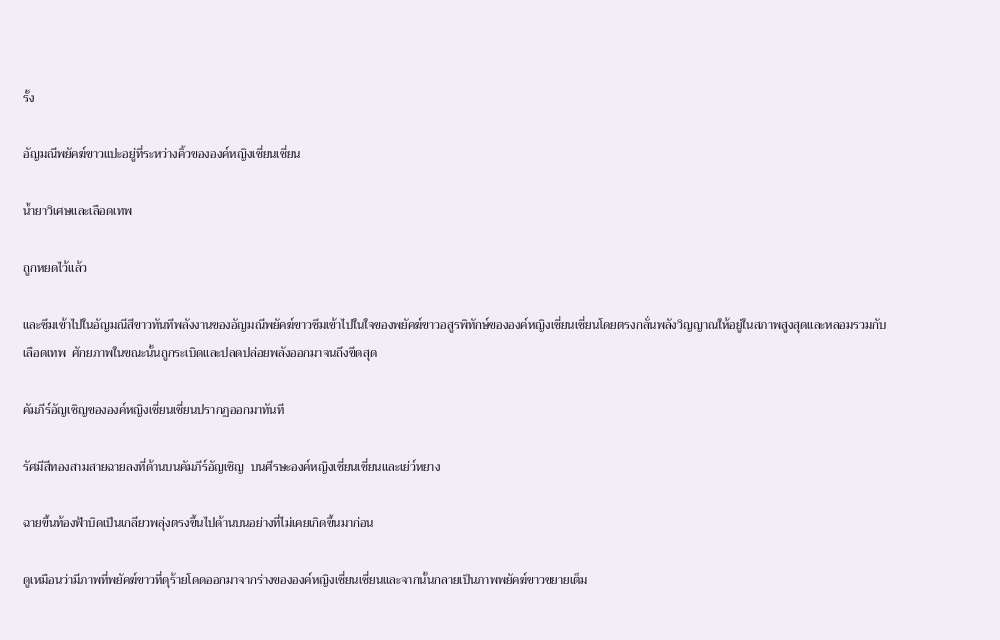รั้ง

อัญมณีพยัคฆ์ขาวแปะอยู่ที่ระหว่างคิ้วขององค์หญิงเชี่ยนเชี่ยน

น้ำยาวิเศษและเลือดเทพ

ถูกหยดไว้แล้ว

และซึมเข้าไปในอัญมณีสีขาวทันทีพลังงานของอัญมณีพยัคฆ์ขาวซึมเข้าไปในใจของพยัคฆ์ขาวอสูรพิทักษ์ขององค์หญิงเชี่ยนเชี่ยนโดยตรงกลั่นพลังวิญญาณให้อยู่ในสภาพสูงสุดและหลอมรวมกับเลือดเทพ  ศักยภาพในขณะนั้นถูกระเบิดและปลดปล่อยพลังออกมาจนถึงขีดสุด

คัมภีร์อัญเชิญขององค์หญิงเชี่ยนเชี่ยนปรากฏออกมาทันที

รัศมีสีทองสามสายฉายลงที่ด้านบนคัมภีร์อัญเชิญ  บนศีรษะองค์หญิงเชี่ยนเชี่ยนและเย่ว์หยาง

ฉายขึ้นท้องฟ้าบิดเป็นเกลียวพลุ่งตรงขึ้นไปด้านบนอย่างที่ไม่เคยเกิดขึ้นมาก่อน

ดูเหมือนว่ามีภาพที่พยัคฆ์ขาวที่ดุร้ายโดดออกมาจากร่างขององค์หญิงเชี่ยนเชี่ยนและจากนั้นกลายเป็นภาพพยัคฆ์ขาวขยายเต็ม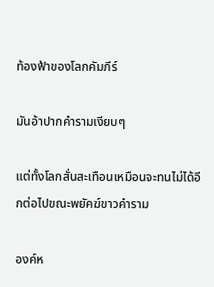ท้องฟ้าของโลกคัมภีร์

มันอ้าปากคำรามเงียบๆ

แต่ทั้งโลกสั่นสะเทือนเหมือนจะทนไม่ได้อีกต่อไปขณะพยัคฆ์ขาวคำราม

องค์ห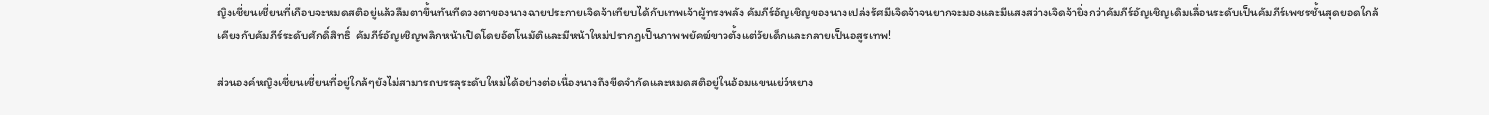ญิงเชี่ยนเชี่ยนที่เกือบจะหมดสติอยู่แล้วลืมตาขึ้นทันทีดวงตาของนางฉายประกายเจิดจ้าเทียบได้กับเทพเจ้าผู้ทรงพลัง คัมภีร์อัญเชิญของนางเปล่งรัศมีเจิดจ้าจนยากจะมองและมีแสงสว่างเจิดจ้ายิ่งกว่าคัมภีร์อัญเชิญเดิมเลื่อนระดับเป็นคัมภีร์เพชรชั้นสุดยอดใกล้เคียงกับคัมภีร์ระดับศักดิ์สิทธิ์  คัมภีร์อัญเชิญพลิกหน้าเปิดโดยอัตโนมัติและมีหน้าใหม่ปรากฏเป็นภาพพยัคฆ์ขาวตั้งแต่วัยเด็กและกลายเป็นอสูรเทพ!

ส่วนองค์หญิงเชี่ยนเชี่ยนที่อยู่ใกล้ๆยังไม่สามารถบรรลุระดับใหม่ได้อย่างต่อเนื่องนางถึงขีดจำกัดและหมดสติอยู่ในอ้อมแขนเย่ว์หยาง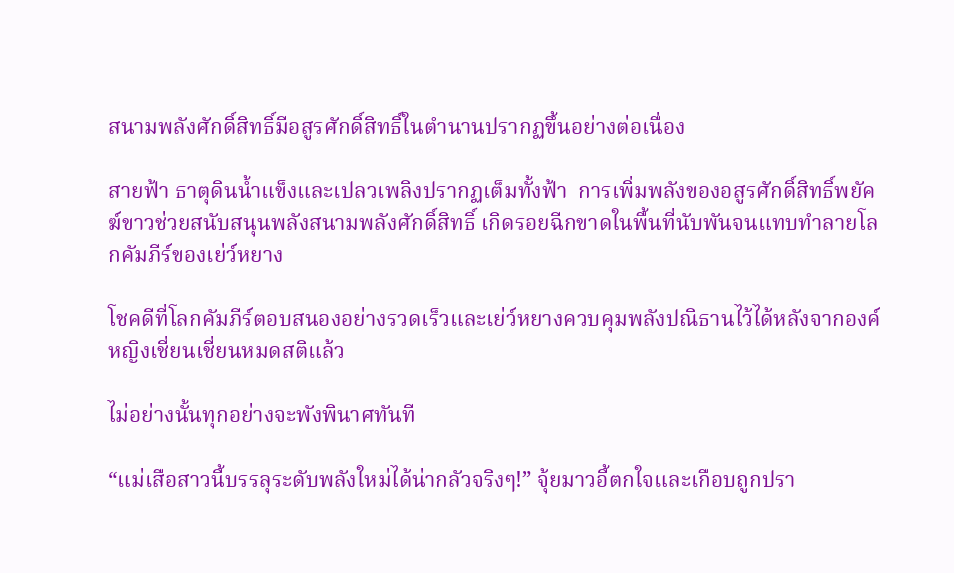สนามพลังศักดิ์สิทธิ์มีอสูรศักดิ์สิทธิ์ในตำนานปรากฏขึ้นอย่างต่อเนื่อง

สายฟ้า ธาตุดินน้ำแข็งและเปลวเพลิงปรากฏเต็มทั้งฟ้า  การเพิ่มพลังของอสูรศักดิ์สิทธิ์พยัคฆ์ขาวช่วยสนับสนุนพลังสนามพลังศักดิ์สิทธิ์ เกิดรอยฉีกขาดในพื้นที่นับพันจนแทบทำลายโลกคัมภีร์ของเย่ว์หยาง

โชคดีที่โลกคัมภีร์ตอบสนองอย่างรวดเร็วและเย่ว์หยางควบคุมพลังปณิธานไว้ได้หลังจากองค์หญิงเชี่ยนเชี่ยนหมดสติแล้ว

ไม่อย่างนั้นทุกอย่างจะพังพินาศทันที

“แม่เสือสาวนี้บรรลุระดับพลังใหม่ได้น่ากลัวจริงๆ!” จุ้ยมาวอี้ตกใจและเกือบถูกปรา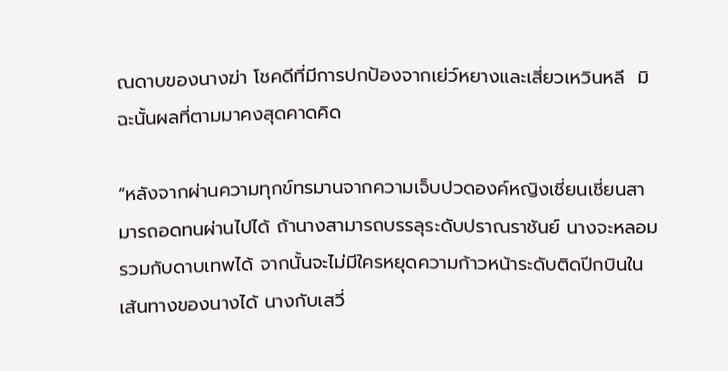ณดาบของนางฆ่า โชคดีที่มีการปกป้องจากเย่ว์หยางและเสี่ยวเหวินหลี  มิฉะนั้นผลที่ตามมาคงสุดคาดคิด

“หลังจากผ่านความทุกข์ทรมานจากความเจ็บปวดองค์หญิงเชี่ยนเชี่ยนสามารถอดทนผ่านไปได้ ถ้านางสามารถบรรลุระดับปราณราชันย์ นางจะหลอมรวมกับดาบเทพได้ จากนั้นจะไม่มีใครหยุดความก้าวหน้าระดับติดปีกบินในเส้นทางของนางได้ นางกับเสวี่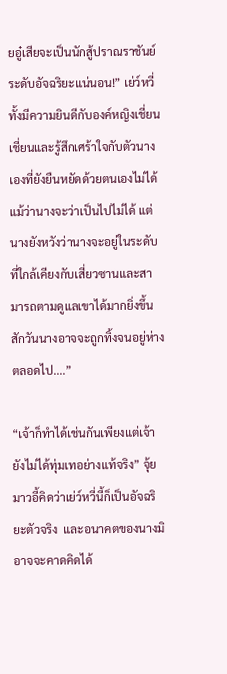ยอู๋เสียจะเป็นนักสู้ปราณราชันย์ระดับอัจฉริยะแน่นอน!” เย่ว์หวี่ทั้งมีความยินดีกับองค์หญิงเชี่ยนเชี่ยนและรู้สึกเศร้าใจกับตัวนางเองที่ยังยืนหยัดด้วยตนเองไม่ได้แม้ว่านางจะว่าเป็นไปไม่ได้ แต่นางยังหวังว่านางจะอยู่ในระดับที่ใกล้เคียงกับเสี่ยวซานและสามารถตามดูแลเขาได้มากยิ่งขึ้น  สักวันนางอาจจะถูกทิ้งจนอยู่ห่างตลอดไป....”

“เจ้าก็ทำได้เช่นกันเพียงแต่เจ้ายังไม่ได้ทุ่มเทอย่างแท้จริง” จุ้ยมาวอี้คิดว่าเย่ว์หวี่นี้ก็เป็นอัจฉริยะตัวจริง  และอนาคตของนางมิอาจจะคาดคิดได้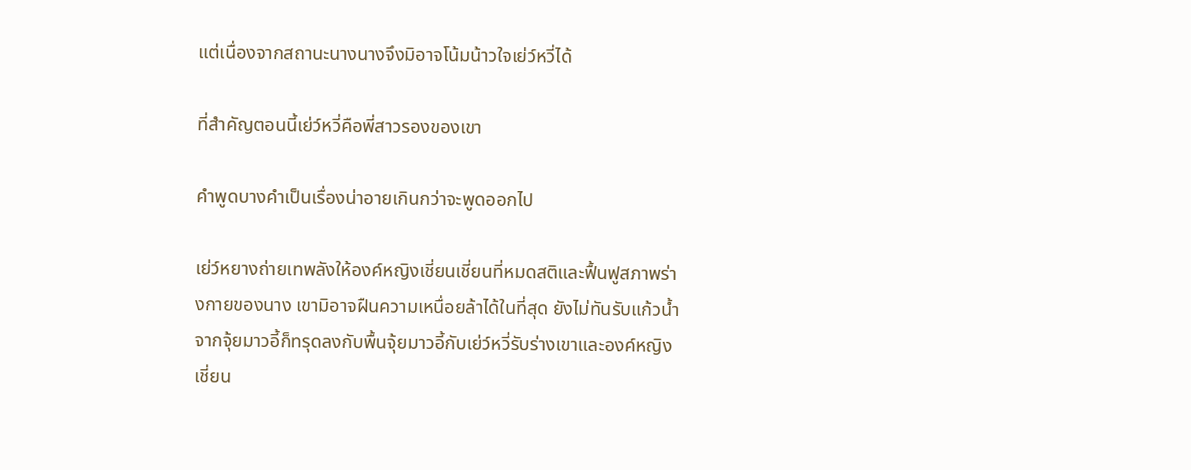แต่เนื่องจากสถานะนางนางจึงมิอาจโน้มน้าวใจเย่ว์หวี่ได้

ที่สำคัญตอนนี้เย่ว์หวี่คือพี่สาวรองของเขา

คำพูดบางคำเป็นเรื่องน่าอายเกินกว่าจะพูดออกไป

เย่ว์หยางถ่ายเทพลังให้องค์หญิงเชี่ยนเชี่ยนที่หมดสติและฟื้นฟูสภาพร่างกายของนาง เขามิอาจฝืนความเหนื่อยล้าได้ในที่สุด ยังไม่ทันรับแก้วน้ำจากจุ้ยมาวอี้ก็ทรุดลงกับพื้นจุ้ยมาวอี้กับเย่ว์หวี่รับร่างเขาและองค์หญิงเชี่ยน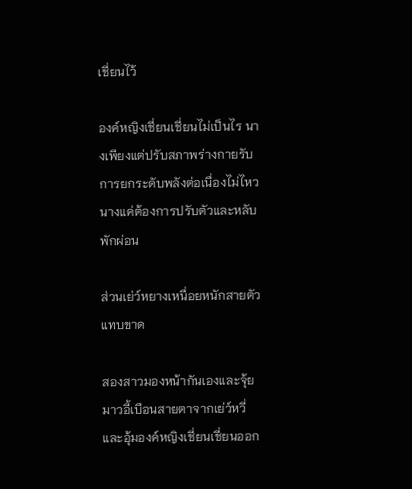เชี่ยนไว้

องค์หญิงเชี่ยนเชี่ยนไม่เป็นไร นางเพียงแต่ปรับสภาพร่างกายรับการยกระดับพลังต่อเนื่องไม่ไหวนางแค่ต้องการปรับตัวและหลับพักผ่อน

ส่วนเย่ว์หยางเหนื่อยหนักสายตัวแทบขาด

สองสาวมองหน้ากันเองและจุ้ยมาวอี้เบือนสายตาจากเย่ว์หวี่และอุ้มองค์หญิงเชี่ยนเชี่ยนออก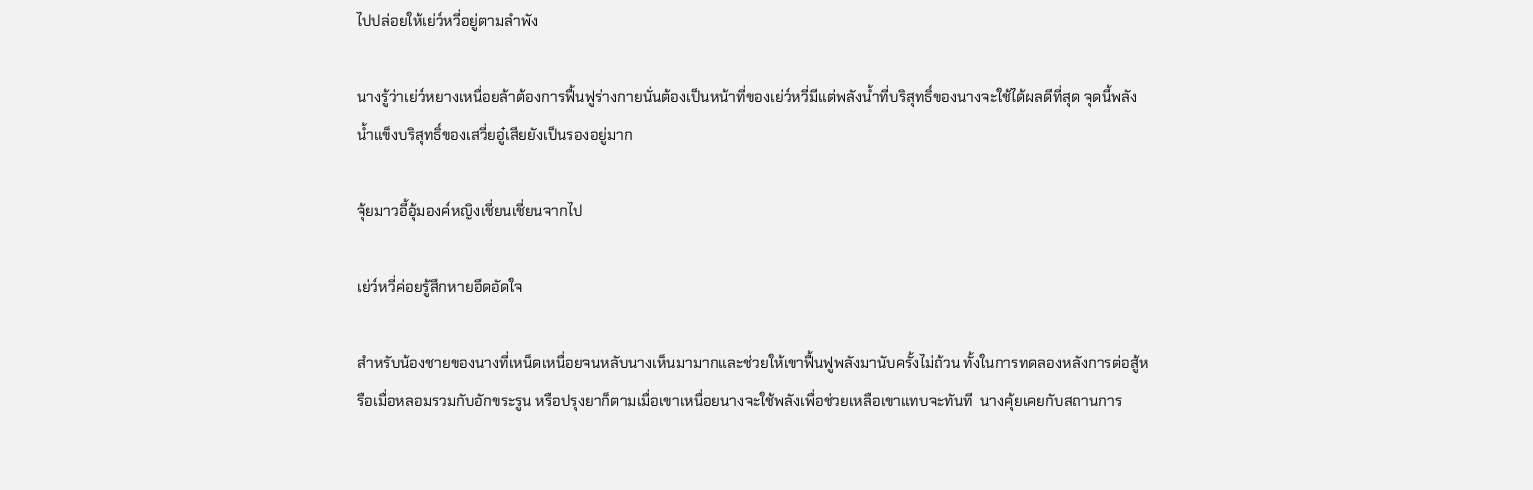ไปปล่อยให้เย่ว์หวี่อยู่ตามลำพัง

นางรู้ว่าเย่ว์หยางเหนื่อยล้าต้องการฟื้นฟูร่างกายนั่นต้องเป็นหน้าที่ของเย่ว์หวี่มีแต่พลังน้ำที่บริสุทธิ์ของนางจะใช้ได้ผลดีที่สุด จุดนี้พลังน้ำแข็งบริสุทธิ์ของเสวี่ยอู๋เสียยังเป็นรองอยู่มาก

จุ้ยมาวอี้อุ้มองค์หญิงเชี่ยนเชี่ยนจากไป

เย่ว์หวี่ค่อยรู้สึกหายอึดอัดใจ

สำหรับน้องชายของนางที่เหน็ดเหนื่อยจนหลับนางเห็นมามากและช่วยให้เขาฟื้นฟูพลังมานับครั้งไม่ถ้วน ทั้งในการทดลองหลังการต่อสู้หรือเมื่อหลอมรวมกับอักขระรูน หรือปรุงยาก็ตามเมื่อเขาเหนื่อยนางจะใช้พลังเพื่อช่วยเหลือเขาแทบจะทันที  นางคุ้ยเคยกับสถานการ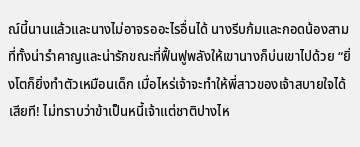ณ์นี้นานแล้วและนางไม่อาจรออะไรอื่นได้ นางรีบก้มและกอดน้องสามที่ทั้งน่ารำคาญและน่ารักขณะที่ฟื้นฟูพลังให้เขานางก็บ่นเขาไปด้วย “ยิ่งโตก็ยิ่งทำตัวเหมือนเด็ก เมื่อไหร่เจ้าจะทำให้พี่สาวของเจ้าสบายใจได้เสียที! ไม่ทราบว่าข้าเป็นหนี้เจ้าแต่ชาติปางไห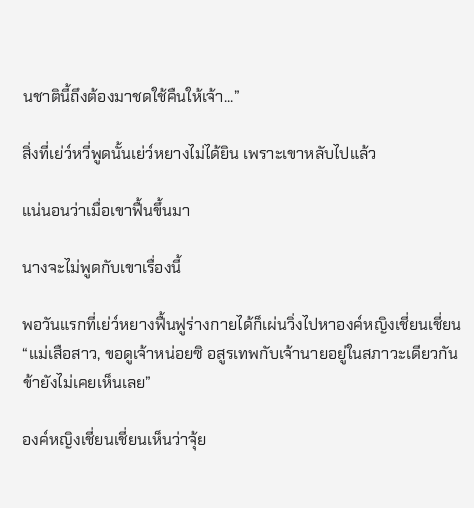นชาตินี้ถึงต้องมาชดใช้คืนให้เจ้า...”

สิ่งที่เย่ว์หวี่พูดนั้นเย่ว์หยางไม่ได้ยิน เพราะเขาหลับไปแล้ว

แน่นอนว่าเมื่อเขาฟื้นขึ้นมา

นางจะไม่พูดกับเขาเรื่องนี้

พอวันแรกที่เย่ว์หยางฟื้นฟูร่างกายได้ก็เผ่นวิ่งไปหาองค์หญิงเชี่ยนเชี่ยน“แม่เสือสาว, ขอดูเจ้าหน่อยซิ อสูรเทพกับเจ้านายอยู่ในสภาวะเดียวกัน ข้ายังไม่เคยเห็นเลย”

องค์หญิงเชี่ยนเชี่ยนเห็นว่าจุ้ย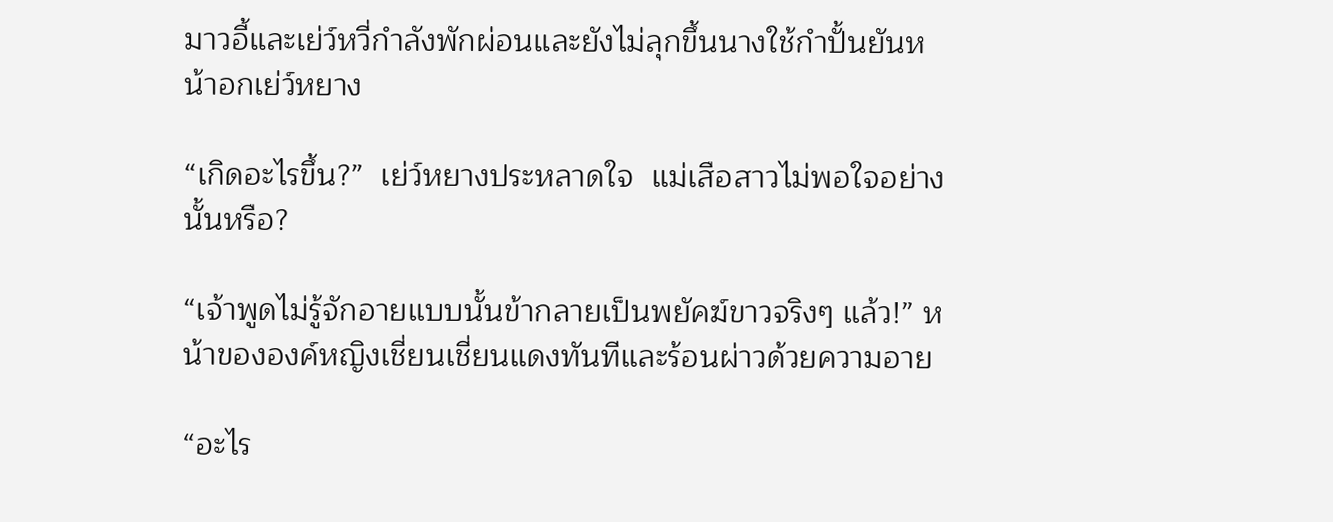มาวอี้และเย่ว์หวี่กำลังพักผ่อนและยังไม่ลุกขึ้นนางใช้กำปั้นยันหน้าอกเย่ว์หยาง

“เกิดอะไรขึ้น?”  เย่ว์หยางประหลาดใจ  แม่เสือสาวไม่พอใจอย่างนั้นหรือ?

“เจ้าพูดไม่รู้จักอายแบบนั้นข้ากลายเป็นพยัคฆ์ขาวจริงๆ แล้ว!” หน้าขององค์หญิงเชี่ยนเชี่ยนแดงทันทีและร้อนผ่าวด้วยความอาย

“อะไร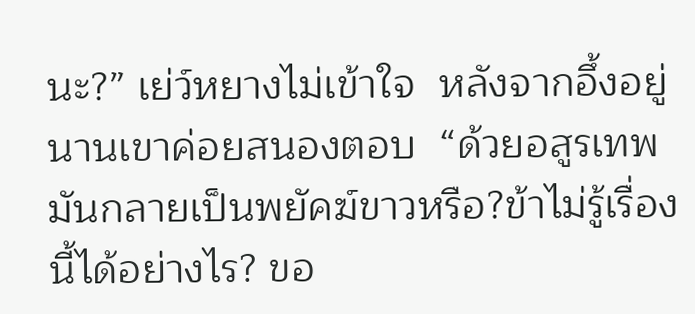นะ?” เย่ว์หยางไม่เข้าใจ  หลังจากอึ้งอยู่นานเขาค่อยสนองตอบ  “ด้วยอสูรเทพ มันกลายเป็นพยัคฆ์ขาวหรือ?ข้าไม่รู้เรื่องนี้ได้อย่างไร? ขอ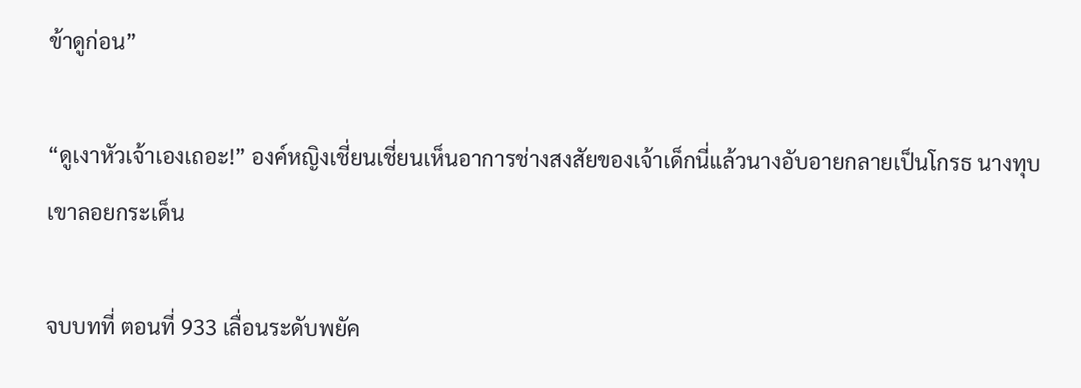ข้าดูก่อน”

“ดูเงาหัวเจ้าเองเถอะ!” องค์หญิงเชี่ยนเชี่ยนเห็นอาการช่างสงสัยของเจ้าเด็กนี่แล้วนางอับอายกลายเป็นโกรธ นางทุบเขาลอยกระเด็น

จบบทที่ ตอนที่ 933 เลื่อนระดับพยัค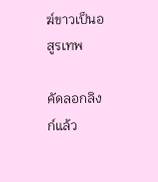ฆ์ขาวเป็นอสูรเทพ

คัดลอกลิงก์แล้ว